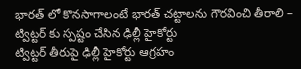భారత్ లో కొనసాగాలంటే భారత్ చట్టాలను గౌరవించి తీరాలి – ట్విట్టర్ కు స్పష్టం చేసిన ఢిల్లీ హైకోర్టు
ట్విట్టర్ తీరుపై ఢిల్లీ హైకోర్టు ఆగ్రహం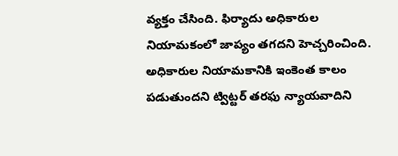వ్యక్తం చేసింది. ఫిర్యాదు అధికారుల నియామకంలో జాప్యం తగదని హెచ్చరించింది. అధికారుల నియామకానికి ఇంకెంత కాలం పడుతుందని ట్విట్టర్ తరఫు న్యాయవాదిని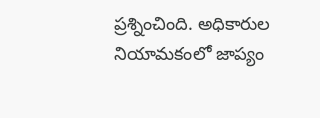ప్రశ్నించింది. అధికారుల నియామకంలో జాప్యం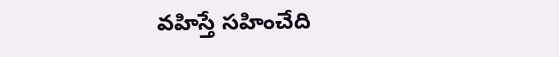వహిస్తే సహించేది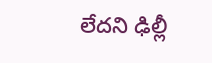లేదని ఢిల్లీ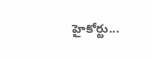హైకోర్టు...